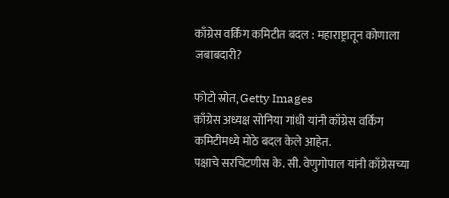काँग्रेस वर्किंग कमिटीत बदल : महाराष्ट्रातून कोणाला जबाबदारी?

फोटो स्रोत, Getty Images
काँग्रेस अध्यक्ष सोनिया गांधी यांनी काँग्रेस वर्किंग कमिटीमध्ये मोठे बदल केले आहेत.
पक्षाचे सरचिटणीस के. सी. वेणुगोपाल यांनी काँग्रेसच्या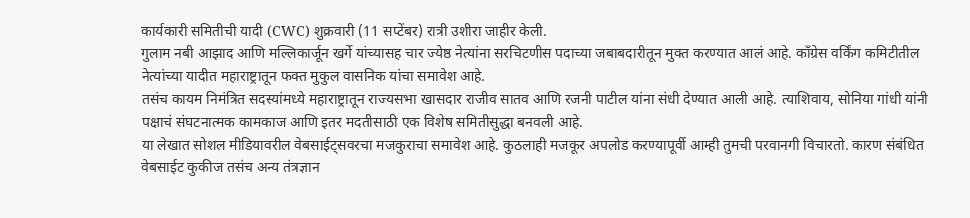कार्यकारी समितीची यादी (CWC) शुक्रवारी (11 सप्टेंबर) रात्री उशीरा जाहीर केली.
गुलाम नबी आझाद आणि मल्लिकार्जून खर्गे यांच्यासह चार ज्येष्ठ नेत्यांना सरचिटणीस पदाच्या जबाबदारीतून मुक्त करण्यात आलं आहे. काँग्रेस वर्किंग कमिटीतील नेत्यांच्या यादीत महाराष्ट्रातून फक्त मुकुल वासनिक यांचा समावेश आहे.
तसंच कायम निमंत्रित सदस्यांमध्ये महाराष्ट्रातून राज्यसभा खासदार राजीव सातव आणि रजनी पाटील यांना संधी देण्यात आली आहे. त्याशिवाय, सोनिया गांधी यांनी पक्षाचं संघटनात्मक कामकाज आणि इतर मदतीसाठी एक विशेष समितीसुद्धा बनवली आहे.
या लेखात सोशल मीडियावरील वेबसाईट्सवरचा मजकुराचा समावेश आहे. कुठलाही मजकूर अपलोड करण्यापूर्वी आम्ही तुमची परवानगी विचारतो. कारण संबंधित वेबसाईट कुकीज तसंच अन्य तंत्रज्ञान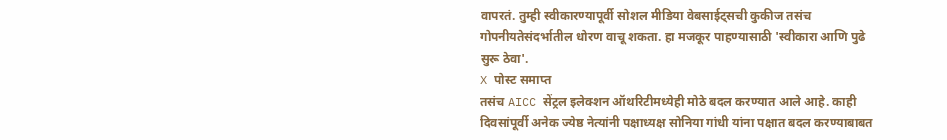वापरतं. तुम्ही स्वीकारण्यापूर्वी सोशल मीडिया वेबसाईट्सची कुकीज तसंच गोपनीयतेसंदर्भातील धोरण वाचू शकता. हा मजकूर पाहण्यासाठी 'स्वीकारा आणि पुढे सुरू ठेवा'.
X पोस्ट समाप्त
तसंच AICC सेंट्रल इलेक्शन ऑथरिटीमध्येही मोठे बदल करण्यात आले आहे. काही दिवसांपूर्वी अनेक ज्येष्ठ नेत्यांनी पक्षाध्यक्ष सोनिया गांधी यांना पक्षात बदल करण्याबाबत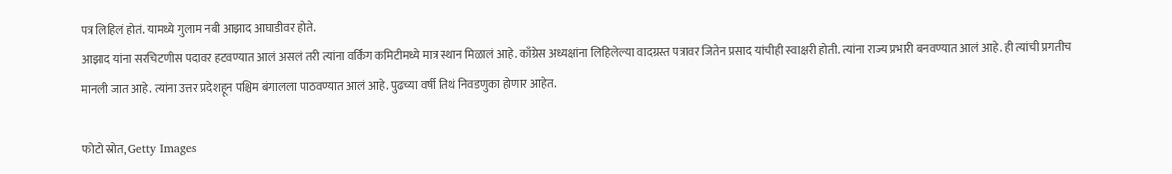पत्र लिहिलं होतं. यामध्ये गुलाम नबी आझाद आघाडीवर होते.
आझाद यांना सरचिटणीस पदावर हटवण्यात आलं असलं तरी त्यांना वर्किंग कमिटीमध्ये मात्र स्थान मिळालं आहे. काँग्रेस अध्यक्षांना लिहिलेल्या वादग्रस्त पत्रावर जितेन प्रसाद यांचीही स्वाक्षरी होती. त्यांना राज्य प्रभारी बनवण्यात आलं आहे. ही त्यांची प्रगतीच मानली जात आहे. त्यांना उत्तर प्रदेशहून पश्चिम बंगालला पाठवण्यात आलं आहे. पुढच्या वर्षी तिथं निवडणुका होणार आहेत.

फोटो स्रोत, Getty Images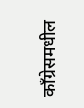काँग्रेसमधील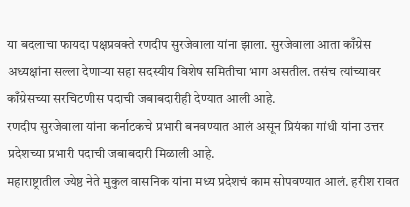या बदलाचा फायदा पक्षप्रवक्ते रणदीप सुरजेवाला यांना झाला. सुरजेवाला आता काँग्रेस अध्यक्षांना सल्ला देणाऱ्या सहा सदस्यीय विशेष समितीचा भाग असतील. तसंच त्यांच्यावर काँग्रेसच्या सरचिटणीस पदाची जबाबदारीही देण्यात आली आहे.
रणदीप सुरजेवाला यांना कर्नाटकचे प्रभारी बनवण्यात आलं असून प्रियंका गांधी यांना उत्तर प्रदेशच्या प्रभारी पदाची जबाबदारी मिळाली आहे.
महाराष्ट्रातील ज्येष्ठ नेते मुकुल वासनिक यांना मध्य प्रदेशचं काम सोपवण्यात आलं. हरीश रावत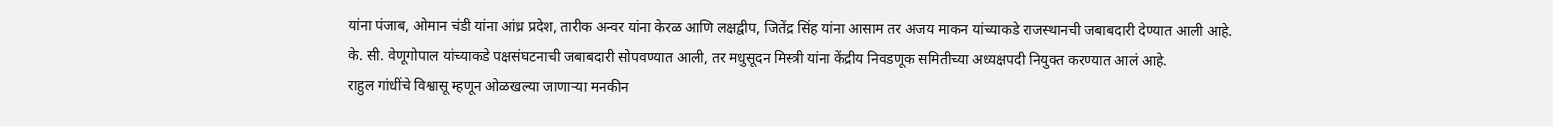यांना पंजाब, ओमान चंडी यांना आंध्र प्रदेश, तारीक अन्वर यांना केरळ आणि लक्षद्वीप, जितेंद्र सिंह यांना आसाम तर अजय माकन यांच्याकडे राजस्थानची जबाबदारी देण्यात आली आहे.
के. सी. वेणूगोपाल यांच्याकडे पक्षसंघटनाची जबाबदारी सोपवण्यात आली, तर मधुसूदन मिस्त्री यांना केंद्रीय निवडणूक समितीच्या अध्यक्षपदी नियुक्त करण्यात आलं आहे.
राहुल गांधींचे विश्वासू म्हणून ओळखल्या जाणाऱ्या मनकीन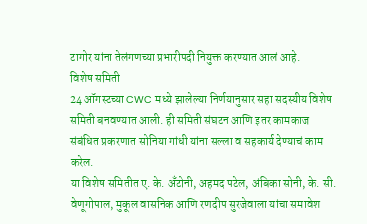टागोर यांना तेलंगणच्या प्रभारीपदी नियुक्त करण्यात आलं आहे.
विशेष समिती
24 ऑगस्टच्या CWC मध्ये झालेल्या निर्णयानुसार सहा सदस्यीय विशेष समिती बनवण्यात आली. ही समिती संघटन आणि इतर कामकाज संबंधित प्रकरणात सोनिया गांधी यांना सल्ला व सहकार्य देण्याचं काम करेल.
या विशेष समितीत ए. के. अँटोनी, अहमद पटेल, अंबिका सोनी, के. सी. वेणूगोपाल, मुकूल वासनिक आणि रणदीप सुरजेवाला यांचा समावेश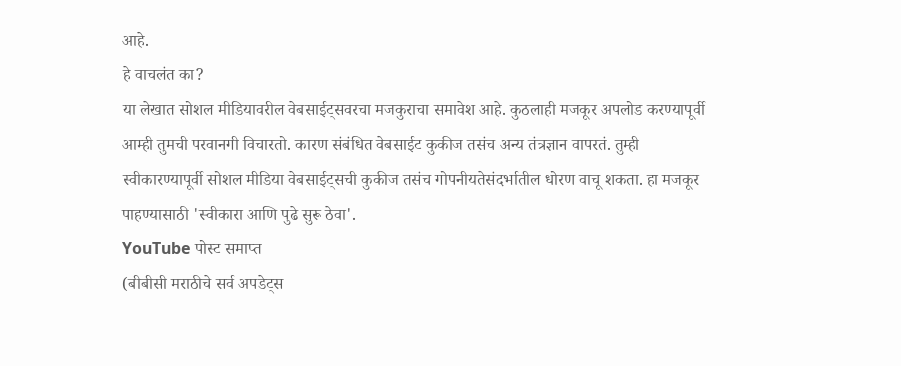आहे.
हे वाचलंत का?
या लेखात सोशल मीडियावरील वेबसाईट्सवरचा मजकुराचा समावेश आहे. कुठलाही मजकूर अपलोड करण्यापूर्वी आम्ही तुमची परवानगी विचारतो. कारण संबंधित वेबसाईट कुकीज तसंच अन्य तंत्रज्ञान वापरतं. तुम्ही स्वीकारण्यापूर्वी सोशल मीडिया वेबसाईट्सची कुकीज तसंच गोपनीयतेसंदर्भातील धोरण वाचू शकता. हा मजकूर पाहण्यासाठी 'स्वीकारा आणि पुढे सुरू ठेवा'.
YouTube पोस्ट समाप्त
(बीबीसी मराठीचे सर्व अपडेट्स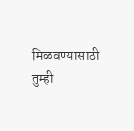मिळवण्यासाठी तुम्ही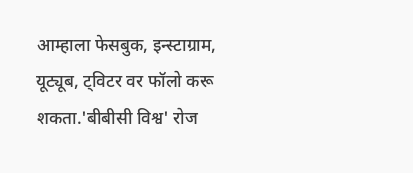आम्हाला फेसबुक, इन्स्टाग्राम, यूट्यूब, ट्विटर वर फॉलो करू शकता.'बीबीसी विश्व' रोज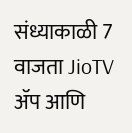संध्याकाळी 7 वाजता JioTV ॲप आणि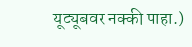यूट्यूबवर नक्की पाहा.)